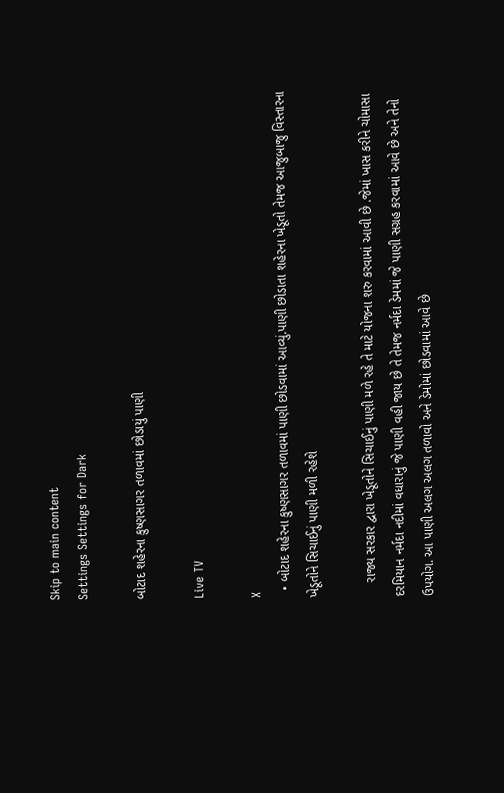Skip to main content
Settings Settings for Dark

બોટાદ શહેરના કુષ્ણસાગર તળાવમાં છોડાયું પાણી

Live TV

X
  • બોટાદ શહેરના કુષ્ણસાગર તળાવમાં પાણી છોડવામાં આવ્યું.પાણી છોડાતા શહેરના ખેડૂતો તેમજ આજુબાજુ વિસ્તારના ખેડૂતોને સિચાઈનું પાણી મળી રહેશે

    રાજ્ય સરકાર દ્વારા ખેડૂતોને સિચાઈનું પાણી મળે રહે તે માટે યોજના શરુ કરવામાં આવી છે .જેમાં ખાસ કરીને ચોમાસા દરમિયાન નર્મદા નદીમાં વધારાનું જે પાણી વહી જાય છે તે તેમજ નર્મદા ડેમમાં જે પાણી સગ્રહ કરવામાં આવે છે અને તેનો ઉપયોગ. આ પાણી અલગ અલગ તળાવો અને ડેમોમાં છોડવામાં આવે છે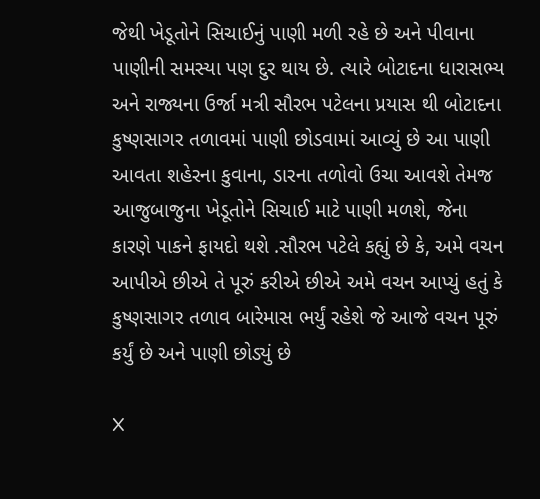જેથી ખેડૂતોને સિચાઈનું પાણી મળી રહે છે અને પીવાના પાણીની સમસ્યા પણ દુર થાય છે. ત્યારે બોટાદના ધારાસભ્ય અને રાજ્યના ઉર્જા મત્રી સૌરભ પટેલના પ્રયાસ થી બોટાદના કુષ્ણસાગર તળાવમાં પાણી છોડવામાં આવ્યું છે આ પાણી આવતા શહેરના કુવાના, ડારના તળોવો ઉચા આવશે તેમજ આજુબાજુના ખેડૂતોને સિચાઈ માટે પાણી મળશે, જેના કારણે પાકને ફાયદો થશે .સૌરભ પટેલે કહ્યું છે કે, અમે વચન આપીએ છીએ તે પૂરું કરીએ છીએ અમે વચન આપ્યું હતું કે કુષ્ણસાગર તળાવ બારેમાસ ભર્યું રહેશે જે આજે વચન પૂરું કર્યું છે અને પાણી છોડ્યું છે

X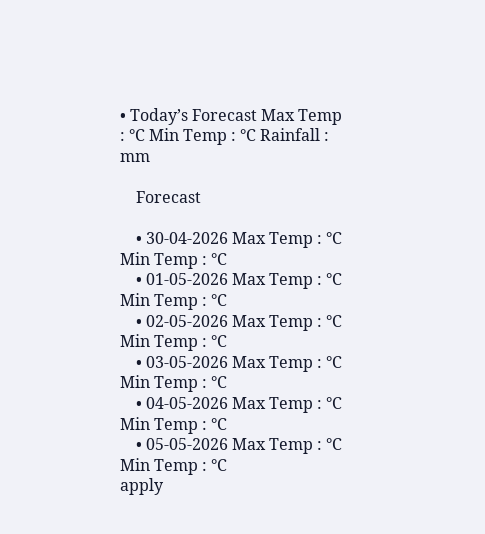• Today’s Forecast Max Temp : °C Min Temp : °C Rainfall : mm

    Forecast

    • 30-04-2026 Max Temp : °C Min Temp : °C
    • 01-05-2026 Max Temp : °C Min Temp : °C
    • 02-05-2026 Max Temp : °C Min Temp : °C
    • 03-05-2026 Max Temp : °C Min Temp : °C
    • 04-05-2026 Max Temp : °C Min Temp : °C
    • 05-05-2026 Max Temp : °C Min Temp : °C
apply